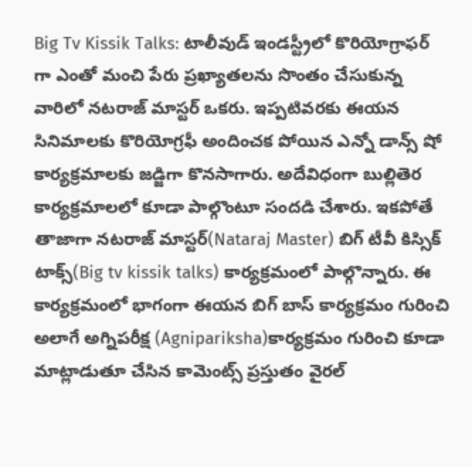Big Tv Kissik Talks: టాలీవుడ్ ఇండస్ట్రీలో కొరియోగ్రాఫర్ గా ఎంతో మంచి పేరు ప్రఖ్యాతలను సొంతం చేసుకున్న వారిలో నటరాజ్ మాస్టర్ ఒకరు. ఇప్పటివరకు ఈయన సినిమాలకు కొరియోగ్రఫీ అందించక పోయిన ఎన్నో డాన్స్ షో కార్యక్రమాలకు జడ్జిగా కొనసాగారు. అదేవిధంగా బుల్లితెర కార్యక్రమాలలో కూడా పాల్గొంటూ సందడి చేశారు. ఇకపోతే తాజాగా నటరాజ్ మాస్టర్(Nataraj Master) బిగ్ టీవీ కిస్సిక్ టాక్స్(Big tv kissik talks) కార్యక్రమంలో పాల్గొన్నారు. ఈ కార్యక్రమంలో భాగంగా ఈయన బిగ్ బాస్ కార్యక్రమం గురించి అలాగే అగ్నిపరీక్ష (Agnipariksha)కార్యక్రమం గురించి కూడా మాట్లాడుతూ చేసిన కామెంట్స్ ప్రస్తుతం వైరల్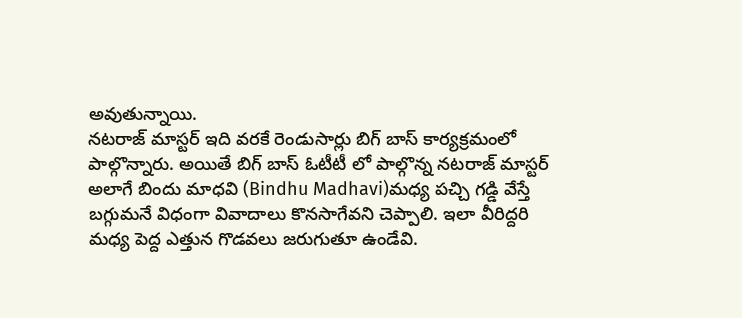అవుతున్నాయి.
నటరాజ్ మాస్టర్ ఇది వరకే రెండుసార్లు బిగ్ బాస్ కార్యక్రమంలో పాల్గొన్నారు. అయితే బిగ్ బాస్ ఓటీటీ లో పాల్గొన్న నటరాజ్ మాస్టర్ అలాగే బిందు మాధవి (Bindhu Madhavi)మధ్య పచ్చి గడ్డి వేస్తే బగ్గుమనే విధంగా వివాదాలు కొనసాగేవని చెప్పాలి. ఇలా వీరిద్దరి మధ్య పెద్ద ఎత్తున గొడవలు జరుగుతూ ఉండేవి.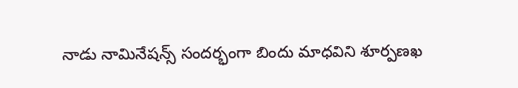నాడు నామినేషన్స్ సందర్భంగా బిందు మాధవిని శూర్పణఖ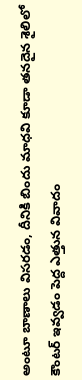అంటూ బాణాలు విసరడం, దీనికి బిందు మాధవి కూడా తనదైన శైలిలో కౌంటర్ ఇవ్వడం పెద్ద ఎత్తున వివాదం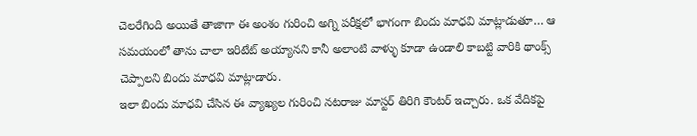చెలరేగింది అయితే తాజాగా ఈ అంశం గురించి అగ్ని పరీక్షలో భాగంగా బిందు మాధవి మాట్లాడుతూ… ఆ సమయంలో తాను చాలా ఇరిటేట్ అయ్యానని కానీ అలాంటి వాళ్ళు కూడా ఉండాలి కాబట్టి వారికి థాంక్స్ చెప్పాలని బిందు మాధవి మాట్లాడారు.
ఇలా బిందు మాధవి చేసిన ఈ వ్యాఖ్యల గురించి నటరాజు మాస్టర్ తిరిగి కౌంటర్ ఇచ్చారు. ఒక వేదికపై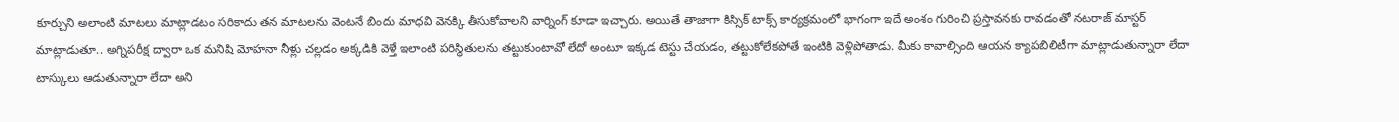కూర్చుని అలాంటి మాటలు మాట్లాడటం సరికాదు తన మాటలను వెంటనే బిందు మాధవి వెనక్కి తీసుకోవాలని వార్నింగ్ కూడా ఇచ్చారు. అయితే తాజాగా కిస్సిక్ టాక్స్ కార్యక్రమంలో భాగంగా ఇదే అంశం గురించి ప్రస్తావనకు రావడంతో నటరాజ్ మాస్టర్ మాట్లాడుతూ.. అగ్నిపరీక్ష ద్వారా ఒక మనిషి మోహనా నీళ్లు చల్లడం అక్కడికి వెళ్తే ఇలాంటి పరిస్థితులను తట్టుకుంటావో లేదో అంటూ ఇక్కడ టెస్టు చేయడం, తట్టుకోలేకపోతే ఇంటికి వెళ్లిపోతాడు. మీకు కావాల్సింది ఆయన క్యాపబిలిటీగా మాట్లాడుతున్నారా లేదా టాస్కులు ఆడుతున్నారా లేదా అని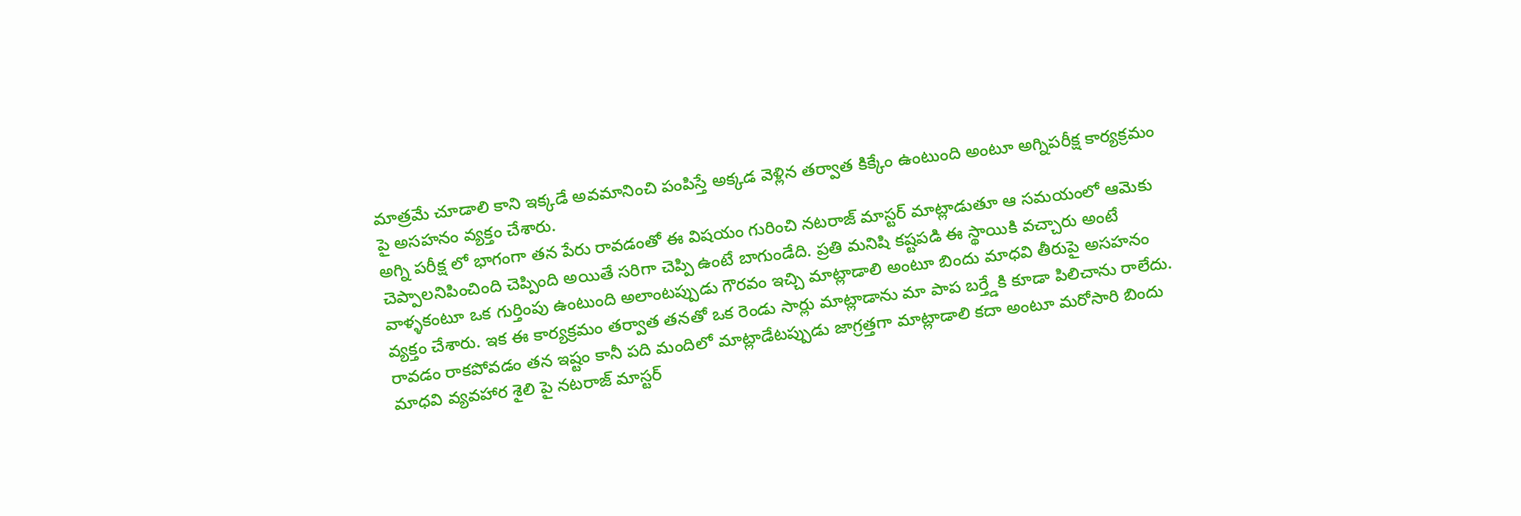మాత్రమే చూడాలి కాని ఇక్కడే అవమానించి పంపిస్తే అక్కడ వెళ్లిన తర్వాత కిక్కేం ఉంటుంది అంటూ అగ్నిపరీక్ష కార్యక్రమం పై అసహనం వ్యక్తం చేశారు.
అగ్ని పరీక్ష లో భాగంగా తన పేరు రావడంతో ఈ విషయం గురించి నటరాజ్ మాస్టర్ మాట్లాడుతూ ఆ సమయంలో ఆమెకు చెప్పాలనిపించింది చెప్పింది అయితే సరిగా చెప్పి ఉంటే బాగుండేది. ప్రతి మనిషి కష్టపడి ఈ స్థాయికి వచ్చారు అంటే వాళ్ళకంటూ ఒక గుర్తింపు ఉంటుంది అలాంటప్పుడు గౌరవం ఇచ్చి మాట్లాడాలి అంటూ బిందు మాధవి తీరుపై అసహనం వ్యక్తం చేశారు. ఇక ఈ కార్యక్రమం తర్వాత తనతో ఒక రెండు సార్లు మాట్లాడాను మా పాప బర్త్డేకి కూడా పిలిచాను రాలేదు. రావడం రాకపోవడం తన ఇష్టం కానీ పది మందిలో మాట్లాడేటప్పుడు జాగ్రత్తగా మాట్లాడాలి కదా అంటూ మరోసారి బిందు మాధవి వ్యవహార శైలి పై నటరాజ్ మాస్టర్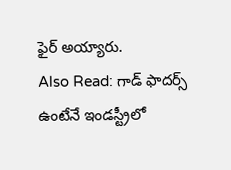ఫైర్ అయ్యారు.
Also Read: గాడ్ ఫాదర్స్ ఉంటేనే ఇండస్ట్రీలో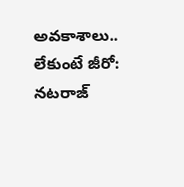అవకాశాలు.. లేకుంటే జీరో: నటరాజ్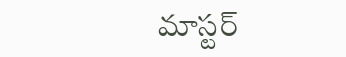మాస్టర్